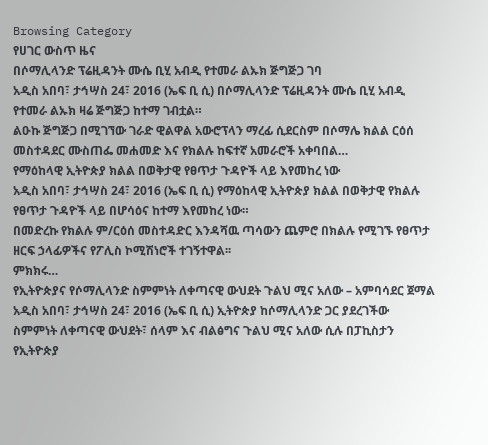Browsing Category
የሀገር ውስጥ ዜና
በሶማሊላንድ ፕሬዚዳንት ሙሴ ቢሂ አብዲ የተመራ ልኡክ ጅግጅጋ ገባ
አዲስ አበባ፣ ታኅሣስ 24፣ 2016 (ኤፍ ቢ ሲ) በሶማሊላንድ ፕሬዚዳንት ሙሴ ቢሂ አብዲ የተመራ ልኡክ ዛሬ ጅግጅጋ ከተማ ገብቷል።
ልዑኩ ጅግጅጋ በሚገኘው ገራድ ዊልዋል አውሮፕላን ማረፊ ሲደርስም በሶማሌ ክልል ርዕሰ መስተዳደር ሙስጠፌ መሐመድ እና የክልሉ ከፍተኛ አመራሮች አቀባበል…
የማዕከላዊ ኢትዮጵያ ክልል በወቅታዊ የፀጥታ ጉዳዮች ላይ እየመከረ ነው
አዲስ አበባ፣ ታኅሣስ 24፣ 2016 (ኤፍ ቢ ሲ) የማዕከላዊ ኢትዮጵያ ክልል በወቅታዊ የክልሉ የፀጥታ ጉዳዮች ላይ በሆሳዕና ከተማ እየመከረ ነው።
በመድረኩ የክልሉ ም/ርዕሰ መስተዳድር እንዳሻዉ ጣሳውን ጨምሮ በክልሉ የሚገኙ የፀጥታ ዘርፍ ኃላፊዎችና የፖሊስ ኮሚሽነሮች ተገኝተዋል፡፡
ምክክሩ…
የኢትዮጵያና የሶማሊላንድ ስምምነት ለቀጣናዊ ውህደት ጉልህ ሚና አለው – አምባሳደር ጀማል
አዲስ አበባ፣ ታኅሣስ 24፣ 2016 (ኤፍ ቢ ሲ) ኢትዮጵያ ከሶማሊላንድ ጋር ያደረገችው ስምምነት ለቀጣናዊ ውህደት፣ ሰላም እና ብልፅግና ጉልህ ሚና አለው ሲሉ በፓኪስታን የኢትዮጵያ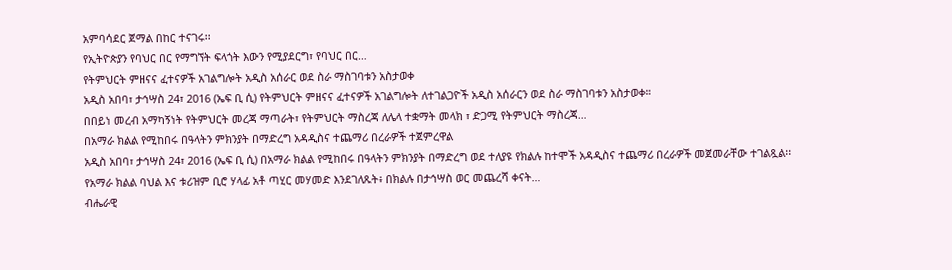አምባሳደር ጀማል በከር ተናገሩ፡፡
የኢትዮጵያን የባህር በር የማግኘት ፍላጎት እውን የሚያደርግ፣ የባህር በር…
የትምህርት ምዘናና ፈተናዎች አገልግሎት አዲስ አሰራር ወደ ስራ ማስገባቱን አስታወቀ
አዲስ አበባ፣ ታኅሣስ 24፣ 2016 (ኤፍ ቢ ሲ) የትምህርት ምዘናና ፈተናዎች አገልግሎት ለተገልጋዮች አዲስ አሰራርን ወደ ስራ ማስገባቱን አስታወቀ።
በበይነ መረብ አማካኝነት የትምህርት መረጃ ማጣራት፣ የትምህርት ማስረጃ ለሌላ ተቋማት መላክ ፣ ድጋሚ የትምህርት ማስረጃ…
በአማራ ክልል የሚከበሩ በዓላትን ምክንያት በማድረግ አዳዲስና ተጨማሪ በረራዎች ተጀምረዋል
አዲስ አበባ፣ ታኅሣስ 24፣ 2016 (ኤፍ ቢ ሲ) በአማራ ክልል የሚከበሩ በዓላትን ምክንያት በማድረግ ወደ ተለያዩ የክልሉ ከተሞች አዳዲስና ተጨማሪ በረራዎች መጀመራቸው ተገልጿል፡፡
የአማራ ክልል ባህል እና ቱሪዝም ቢሮ ሃላፊ አቶ ጣሂር መሃመድ እንደገለጹት፥ በክልሉ በታኅሣስ ወር መጨረሻ ቀናት…
ብሔራዊ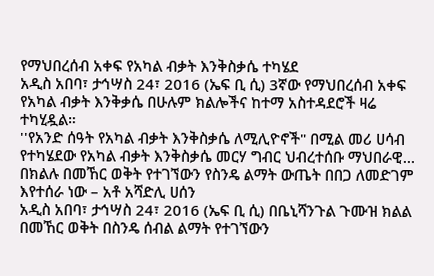የማህበረሰብ አቀፍ የአካል ብቃት እንቅስቃሴ ተካሄደ
አዲስ አበባ፣ ታኅሣስ 24፣ 2016 (ኤፍ ቢ ሲ) 3ኛው የማህበረሰብ አቀፍ የአካል ብቃት እንቅቃሴ በሁሉም ክልሎችና ከተማ አስተዳደሮች ዛሬ ተካሂዷል።
''የአንድ ሰዓት የአካል ብቃት እንቅስቃሴ ለሚሊዮኖች" በሚል መሪ ሀሳብ የተካሄደው የአካል ብቃት እንቅስቃሴ መርሃ ግብር ህብረተሰቡ ማህበራዊ…
በክልሉ በመኸር ወቅት የተገኘውን የስንዴ ልማት ውጤት በበጋ ለመድገም እየተሰራ ነው – አቶ አሻድሊ ሀሰን
አዲስ አበባ፣ ታኅሣስ 24፣ 2016 (ኤፍ ቢ ሲ) በቤኒሻንጉል ጉሙዝ ክልል በመኸር ወቅት በስንዴ ሰብል ልማት የተገኘውን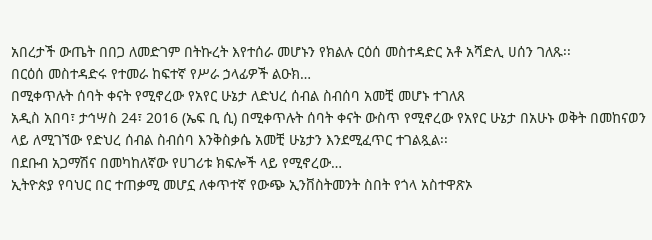አበረታች ውጤት በበጋ ለመድገም በትኩረት እየተሰራ መሆኑን የክልሉ ርዕሰ መስተዳድር አቶ አሻድሊ ሀሰን ገለጹ፡፡
በርዕሰ መስተዳድሩ የተመራ ከፍተኛ የሥራ ኃላፊዎች ልዑክ…
በሚቀጥሉት ሰባት ቀናት የሚኖረው የአየር ሁኔታ ለድህረ ሰብል ስብሰባ አመቺ መሆኑ ተገለጸ
አዲስ አበባ፣ ታኅሣስ 24፣ 2016 (ኤፍ ቢ ሲ) በሚቀጥሉት ሰባት ቀናት ውስጥ የሚኖረው የአየር ሁኔታ በአሁኑ ወቅት በመከናወን ላይ ለሚገኘው የድህረ ሰብል ስብሰባ እንቅስቃሴ አመቺ ሁኔታን እንደሚፈጥር ተገልጿል፡፡
በደቡብ አጋማሽና በመካከለኛው የሀገሪቱ ክፍሎች ላይ የሚኖረው…
ኢትዮጵያ የባህር በር ተጠቃሚ መሆኗ ለቀጥተኛ የውጭ ኢንቨስትመንት ስበት የጎላ አስተዋጽኦ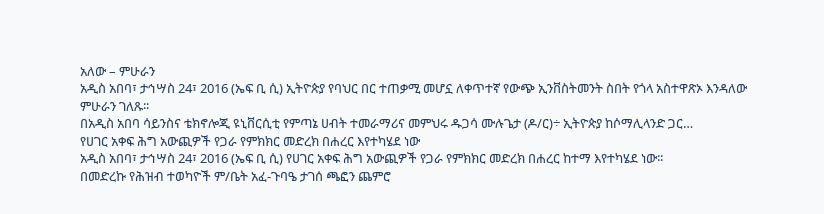አለው – ምሁራን
አዲስ አበባ፣ ታኅሣስ 24፣ 2016 (ኤፍ ቢ ሲ) ኢትዮጵያ የባህር በር ተጠቃሚ መሆኗ ለቀጥተኛ የውጭ ኢንቨስትመንት ስበት የጎላ አስተዋጽኦ እንዳለው ምሁራን ገለጹ፡፡
በአዲስ አበባ ሳይንስና ቴክኖሎጂ ዩኒቨርሲቲ የምጣኔ ሀብት ተመራማሪና መምህሩ ዱጋሳ ሙሉጌታ (ዶ/ር)÷ ኢትዮጵያ ከሶማሊላንድ ጋር…
የሀገር አቀፍ ሕግ አውጪዎች የጋራ የምክክር መድረክ በሐረር እየተካሄደ ነው
አዲስ አበባ፣ ታኅሣስ 24፣ 2016 (ኤፍ ቢ ሲ) የሀገር አቀፍ ሕግ አውጪዎች የጋራ የምክክር መድረክ በሐረር ከተማ እየተካሄደ ነው፡፡
በመድረኩ የሕዝብ ተወካዮች ም/ቤት አፈ-ጉባዔ ታገሰ ጫፎን ጨምሮ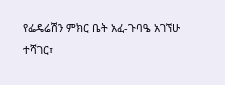የፌዴሬሽን ምክር ቤት አፈ-ጉባዔ አገኘሁ ተሻገር፣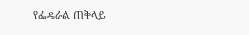የፌዴራል ጠቅላይ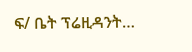ፍ/ ቤት ፕሬዚዳንት…